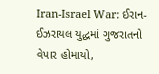Iran-Israel War: ઈરાન-ઈઝરાયલ યુદ્ધમાં ગુજરાતનો વેપાર હોમાયો,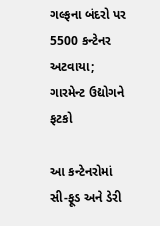ગલ્ફના બંદરો પર 5500 કન્ટેનર અટવાયા; ગારમેન્ટ ઉદ્યોગને ફટકો

આ કન્ટેનરોમાં સી-ફૂડ અને ડેરી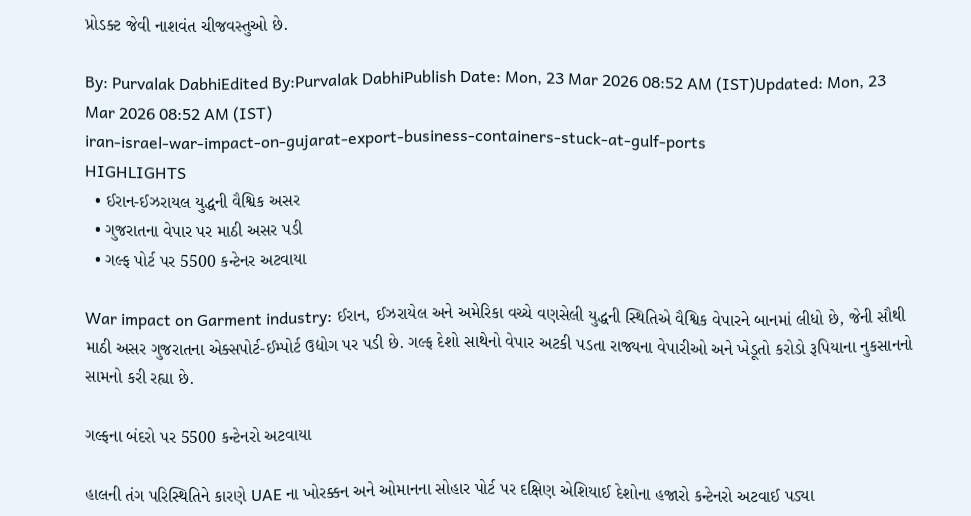પ્રોડક્ટ જેવી નાશવંત ચીજવસ્તુઓ છે.

By: Purvalak DabhiEdited By:Purvalak DabhiPublish Date: Mon, 23 Mar 2026 08:52 AM (IST)Updated: Mon, 23 Mar 2026 08:52 AM (IST)
iran-israel-war-impact-on-gujarat-export-business-containers-stuck-at-gulf-ports
HIGHLIGHTS
  • ઈરાન-ઈઝરાયલ યુદ્ધની વૈશ્વિક અસર
  • ગુજરાતના વેપાર પર માઠી અસર પડી
  • ગલ્ફ પોર્ટ પર 5500 કન્ટેનર અટવાયા

War impact on Garment industry: ઈરાન, ઈઝરાયેલ અને અમેરિકા વચ્ચે વણસેલી યુદ્ધની સ્થિતિએ વૈશ્વિક વેપારને બાનમાં લીધો છે, જેની સૌથી માઠી અસર ગુજરાતના એક્સપોર્ટ-ઈમ્પોર્ટ ઉદ્યોગ પર પડી છે. ગલ્ફ દેશો સાથેનો વેપાર અટકી પડતા રાજ્યના વેપારીઓ અને ખેડૂતો કરોડો રૂપિયાના નુકસાનનો સામનો કરી રહ્યા છે.

ગલ્ફના બંદરો પર 5500 કન્ટેનરો અટવાયા

હાલની તંગ પરિસ્થિતિને કારણે UAE ના ખોરક્કન અને ઓમાનના સોહાર પોર્ટ પર દક્ષિણ એશિયાઈ દેશોના હજારો કન્ટેનરો અટવાઈ પડ્યા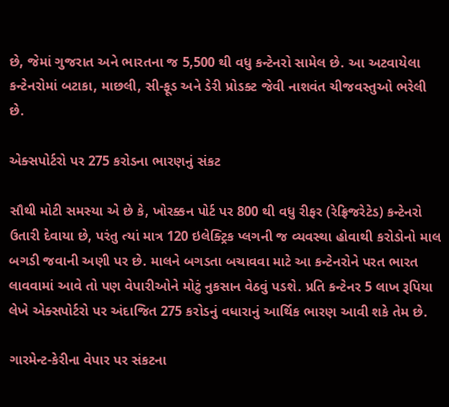છે, જેમાં ગુજરાત અને ભારતના જ 5,500 થી વધુ કન્ટેનરો સામેલ છે. આ અટવાયેલા કન્ટેનરોમાં બટાકા, માછલી, સી-ફૂડ અને ડેરી પ્રોડક્ટ જેવી નાશવંત ચીજવસ્તુઓ ભરેલી છે.

એક્સપોર્ટરો પર 275 કરોડના ભારણનું સંકટ

સૌથી મોટી સમસ્યા એ છે કે, ખોરક્કન પોર્ટ પર 800 થી વધુ રીફર (રેફ્રિજરેટેડ) કન્ટેનરો ઉતારી દેવાયા છે, પરંતુ ત્યાં માત્ર 120 ઇલેક્ટ્રિક પ્લગની જ વ્યવસ્થા હોવાથી કરોડોનો માલ બગડી જવાની અણી પર છે. માલને બગડતા બચાવવા માટે આ કન્ટેનરોને પરત ભારત લાવવામાં આવે તો પણ વેપારીઓને મોટું નુકસાન વેઠવું પડશે. પ્રતિ કન્ટેનર 5 લાખ રૂપિયા લેખે એક્સપોર્ટરો પર અંદાજિત 275 કરોડનું વધારાનું આર્થિક ભારણ આવી શકે તેમ છે.

ગારમેન્ટ-કેરીના વેપાર પર સંકટના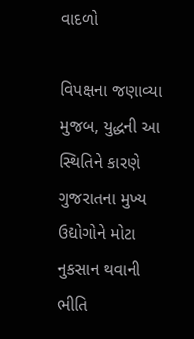વાદળો

વિપક્ષના જણાવ્યા મુજબ, યુદ્ધની આ સ્થિતિને કારણે ગુજરાતના મુખ્ય ઉદ્યોગોને મોટા નુકસાન થવાની ભીતિ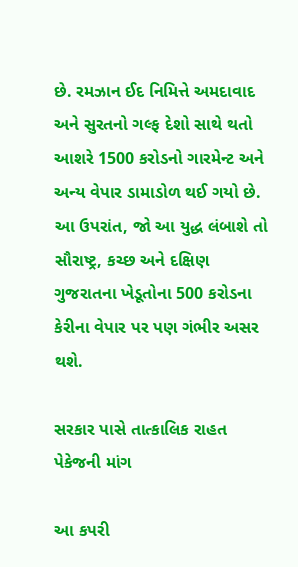છે. રમઝાન ઈદ નિમિત્તે અમદાવાદ અને સુરતનો ગલ્ફ દેશો સાથે થતો આશરે 1500 કરોડનો ગારમેન્ટ અને અન્ય વેપાર ડામાડોળ થઈ ગયો છે. આ ઉપરાંત, જો આ યુદ્ધ લંબાશે તો સૌરાષ્ટ્ર, કચ્છ અને દક્ષિણ ગુજરાતના ખેડૂતોના 500 કરોડના કેરીના વેપાર પર પણ ગંભીર અસર થશે.

સરકાર પાસે તાત્કાલિક રાહત પેકેજની માંગ

આ કપરી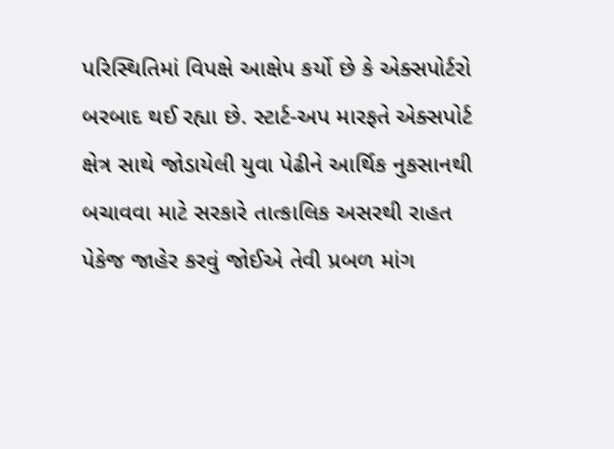પરિસ્થિતિમાં વિપક્ષે આક્ષેપ કર્યો છે કે એક્સપોર્ટરો બરબાદ થઈ રહ્યા છે. સ્ટાર્ટ-અપ મારફતે એક્સપોર્ટ ક્ષેત્ર સાથે જોડાયેલી યુવા પેઢીને આર્થિક નુકસાનથી બચાવવા માટે સરકારે તાત્કાલિક અસરથી રાહત પેકેજ જાહેર કરવું જોઈએ તેવી પ્રબળ માંગ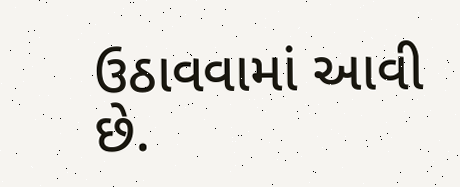ઉઠાવવામાં આવી છે.